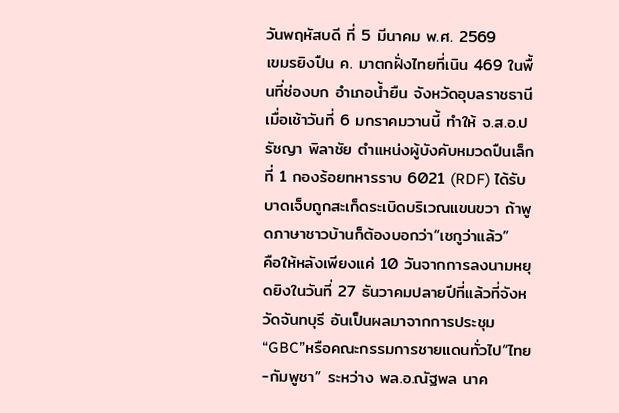วันพฤหัสบดี ที่ 5 มีนาคม พ.ศ. 2569
เขมรยิงปืน ค. มาตกฝั่งไทยที่เนิน 469 ในพื้นที่ช่องบก อำเภอน้ำยืน จังหวัดอุบลราชธานีเมื่อเช้าวันที่ 6 มกราคมวานนี้ ทำให้ จ.ส.อ.ปรัชญา พิลาชัย ตำแหน่งผู้บังคับหมวดปืนเล็กที่ 1 กองร้อยทหารราบ 6021 (RDF) ได้รับบาดเจ็บถูกสะเก็ดระเบิดบริเวณแขนขวา ถ้าพูดภาษาชาวบ้านก็ต้องบอกว่า“เชกูว่าแล้ว”
คือให้หลังเพียงแค่ 10 วันจากการลงนามหยุดยิงในวันที่ 27 ธันวาคมปลายปีที่แล้วที่จังหวัดจันทบุรี อันเป็นผลมาจากการประชุม“GBC”หรือคณะกรรมการชายแดนทั่วไป“ไทย-กัมพูชา” ระหว่าง พล.อ.ณัฐพล นาค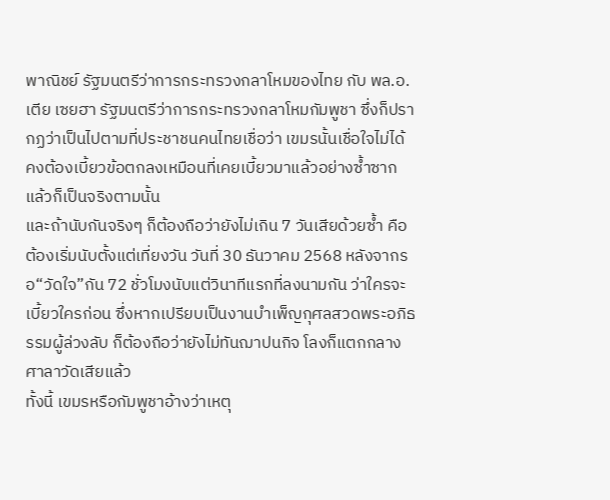พาณิชย์ รัฐมนตรีว่าการกระทรวงกลาโหมของไทย กับ พล.อ.เตีย เซยฮา รัฐมนตรีว่าการกระทรวงกลาโหมกัมพูชา ซึ่งก็ปรากฏว่าเป็นไปตามที่ประชาชนคนไทยเชื่อว่า เขมรนั้นเชื่อใจไม่ได้ คงต้องเบี้ยวข้อตกลงเหมือนที่เคยเบี้ยวมาแล้วอย่างซ้ำซาก แล้วก็เป็นจริงตามนั้น
และถ้านับกันจริงๆ ก็ต้องถือว่ายังไม่เกิน 7 วันเสียด้วยซ้ำ คือต้องเริ่มนับตั้งแต่เที่ยงวัน วันที่ 30 ธันวาคม 2568 หลังจากรอ“วัดใจ”กัน 72 ชั่วโมงนับแต่วินาทีแรกที่ลงนามกัน ว่าใครจะเบี้ยวใครก่อน ซึ่งหากเปรียบเป็นงานบำเพ็ญกุศลสวดพระอภิธรรมผู้ล่วงลับ ก็ต้องถือว่ายังไม่ทันฌาปนกิจ โลงก็แตกกลางศาลาวัดเสียแล้ว
ทั้งนี้ เขมรหรือกัมพูชาอ้างว่าเหตุ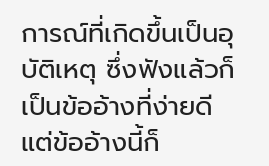การณ์ที่เกิดขึ้นเป็นอุบัติเหตุ ซึ่งฟังแล้วก็เป็นข้ออ้างที่ง่ายดี แต่ข้ออ้างนี้ก็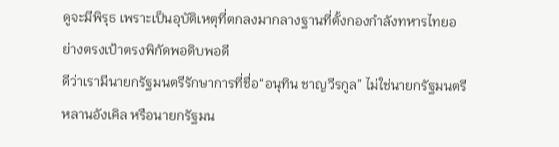ดูจะมีพิรุธ เพราะเป็นอุบัติเหตุที่ตกลงมากลางฐานที่ตั้งกองกำลังทหารไทยอย่างตรงเป้าตรงพิกัดพอดิบพอดี
ดีว่าเรามีนายกรัฐมนตรีรักษาการที่ชื่อ“อนุทิน ชาญวีรกูล” ไม่ใช่นายกรัฐมนตรีหลานอังเคิล หรือนายกรัฐมน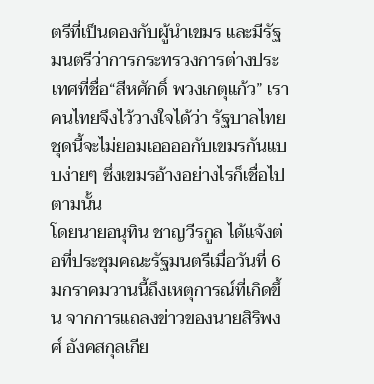ตรีที่เป็นดองกับผู้นำเขมร และมีรัฐมนตรีว่าการกระทรวงการต่างประเทศที่ชื่อ“สีหศักดิ์ พวงเกตุแก้ว” เราคนไทยจึงไว้วางใจได้ว่า รัฐบาลไทยชุดนี้จะไม่ยอมเออออกับเขมรกันแบบง่ายๆ ซึ่งเขมรอ้างอย่างไรก็เชื่อไปตามนั้น
โดยนายอนุทิน ชาญวีรกูล ได้แจ้งต่อที่ประชุมคณะรัฐมนตรีเมื่อวันที่ 6 มกราคมวานนี้ถึงเหตุการณ์ที่เกิดขึ้น จากการแถลงข่าวของนายสิริพงศ์ อังคสกุลเกีย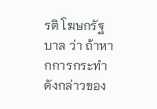รติ โฆษกรัฐบาล ว่า ถ้าหากการกระทําดังกล่าวของ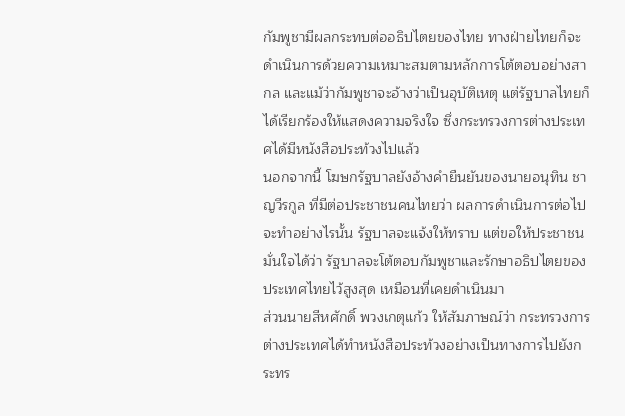กัมพูชามีผลกระทบต่ออธิปไตยของไทย ทางฝ่ายไทยก็จะดําเนินการด้วยความเหมาะสมตามหลักการโต้ตอบอย่างสากล และแม้ว่ากัมพูชาจะอ้างว่าเป็นอุบัติเหตุ แต่รัฐบาลไทยก็ได้เรียกร้องให้แสดงความจริงใจ ซึ่งกระทรวงการต่างประเทศได้มีหนังสือประท้วงไปแล้ว
นอกจากนี้ โฆษกรัฐบาลยังอ้างคำยืนยันของนายอนุทิน ชาญวีรกูล ที่มีต่อประชาชนคนไทยว่า ผลการดําเนินการต่อไปจะทําอย่างไรนั้น รัฐบาลจะแจ้งให้ทราบ แต่ขอให้ประชาชนมั่นใจได้ว่า รัฐบาลจะโต้ตอบกัมพูชาและรักษาอธิปไตยของประเทศไทยไว้สูงสุด เหมือนที่เคยดําเนินมา
ส่วนนายสีหศักดิ์ พวงเกตุแก้ว ให้สัมภาษณ์ว่า กระทรวงการต่างประเทศได้ทำหนังสือประท้วงอย่างเป็นทางการไปยังกระทร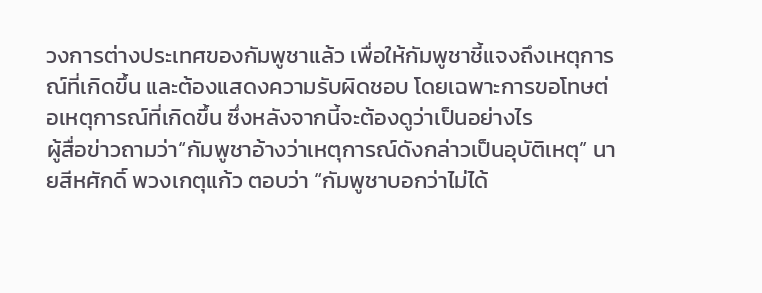วงการต่างประเทศของกัมพูชาแล้ว เพื่อให้กัมพูชาชี้แจงถึงเหตุการณ์ที่เกิดขึ้น และต้องแสดงความรับผิดชอบ โดยเฉพาะการขอโทษต่อเหตุการณ์ที่เกิดขึ้น ซึ่งหลังจากนี้จะต้องดูว่าเป็นอย่างไร
ผู้สื่อข่าวถามว่า“กัมพูชาอ้างว่าเหตุการณ์ดังกล่าวเป็นอุบัติเหตุ” นายสีหศักดิ์ พวงเกตุแก้ว ตอบว่า “กัมพูชาบอกว่าไม่ได้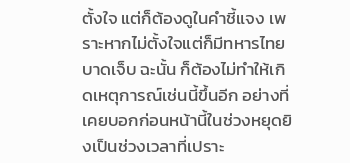ตั้งใจ แต่ก็ต้องดูในคำชี้แจง เพราะหากไม่ตั้งใจแต่ก็มีทหารไทยบาดเจ็บ ฉะนั้น ก็ต้องไม่ทำให้เกิดเหตุการณ์เช่นนี้ขึ้นอีก อย่างที่เคยบอกก่อนหน้านี้ในช่วงหยุดยิงเป็นช่วงเวลาที่เปราะ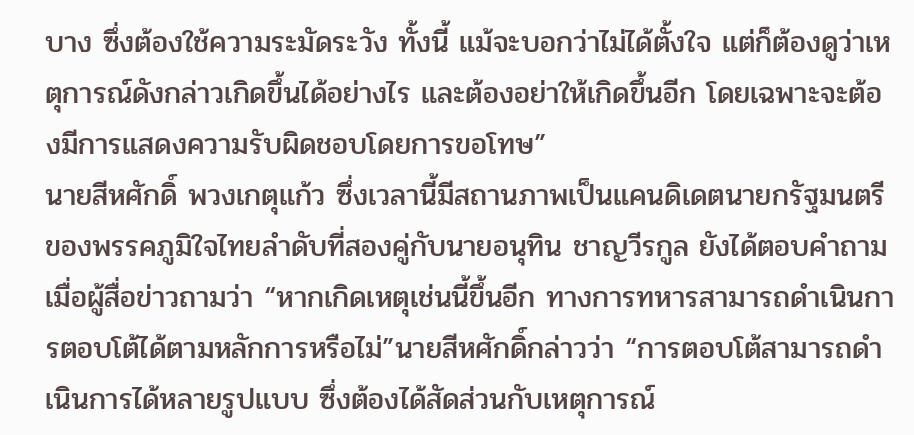บาง ซึ่งต้องใช้ความระมัดระวัง ทั้งนี้ แม้จะบอกว่าไม่ได้ตั้งใจ แต่ก็ต้องดูว่าเหตุการณ์ดังกล่าวเกิดขึ้นได้อย่างไร และต้องอย่าให้เกิดขึ้นอีก โดยเฉพาะจะต้องมีการแสดงความรับผิดชอบโดยการขอโทษ”
นายสีหศักดิ์ พวงเกตุแก้ว ซึ่งเวลานี้มีสถานภาพเป็นแคนดิเดตนายกรัฐมนตรีของพรรคภูมิใจไทยลำดับที่สองคู่กับนายอนุทิน ชาญวีรกูล ยังได้ตอบคำถามเมื่อผู้สื่อข่าวถามว่า “หากเกิดเหตุเช่นนี้ขึ้นอีก ทางการทหารสามารถดำเนินการตอบโต้ได้ตามหลักการหรือไม่”นายสีหศักดิ์กล่าวว่า “การตอบโต้สามารถดำเนินการได้หลายรูปแบบ ซึ่งต้องได้สัดส่วนกับเหตุการณ์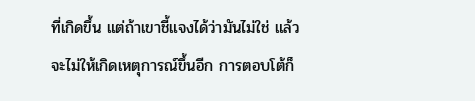ที่เกิดขึ้น แต่ถ้าเขาชี้แจงได้ว่ามันไม่ใช่ แล้วจะไม่ให้เกิดเหตุการณ์ขึ้นอีก การตอบโต้ก็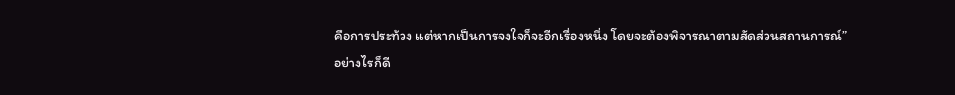คือการประท้วง แต่หากเป็นการจงใจก็จะอีกเรื่องหนึ่ง โดยจะต้องพิจารณาตามสัดส่วนสถานการณ์”
อย่างไรก็ดี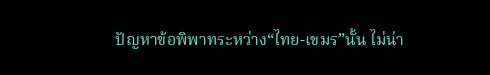ปัญหาข้อพิพาทระหว่าง“ไทย-เขมร”นั้น ไม่น่า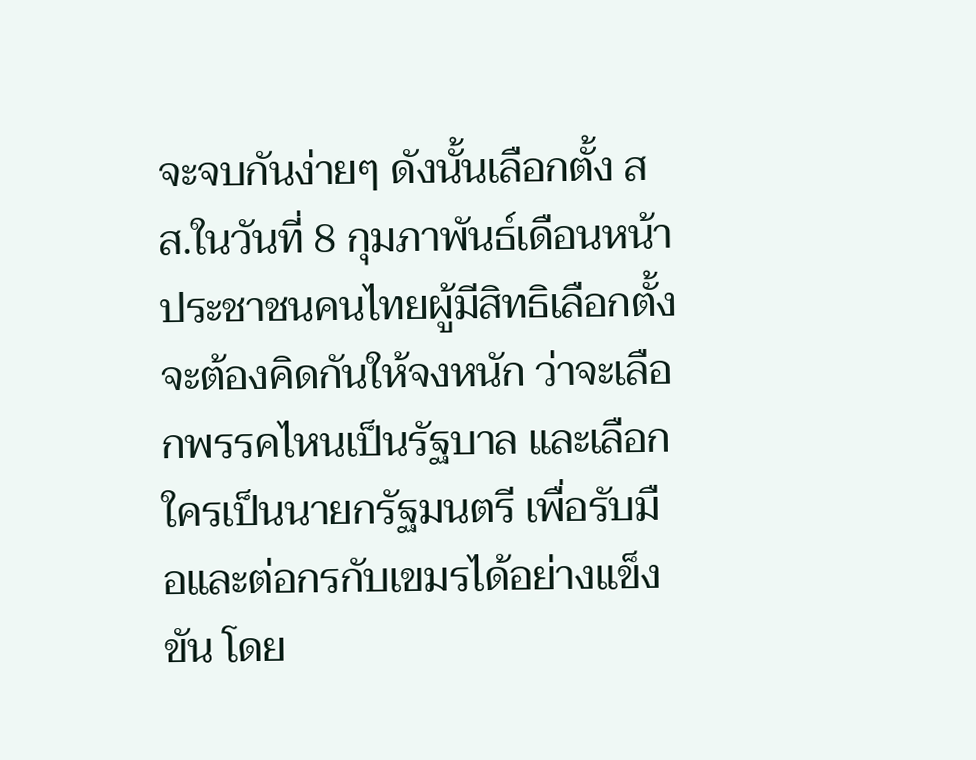จะจบกันง่ายๆ ดังนั้นเลือกตั้ง สส.ในวันที่ 8 กุมภาพันธ์เดือนหน้า ประชาชนคนไทยผู้มีสิทธิเลือกตั้ง จะต้องคิดกันให้จงหนัก ว่าจะเลือกพรรคไหนเป็นรัฐบาล และเลือกใครเป็นนายกรัฐมนตรี เพื่อรับมือและต่อกรกับเขมรได้อย่างแข็งขัน โดย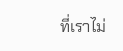ที่เราไม่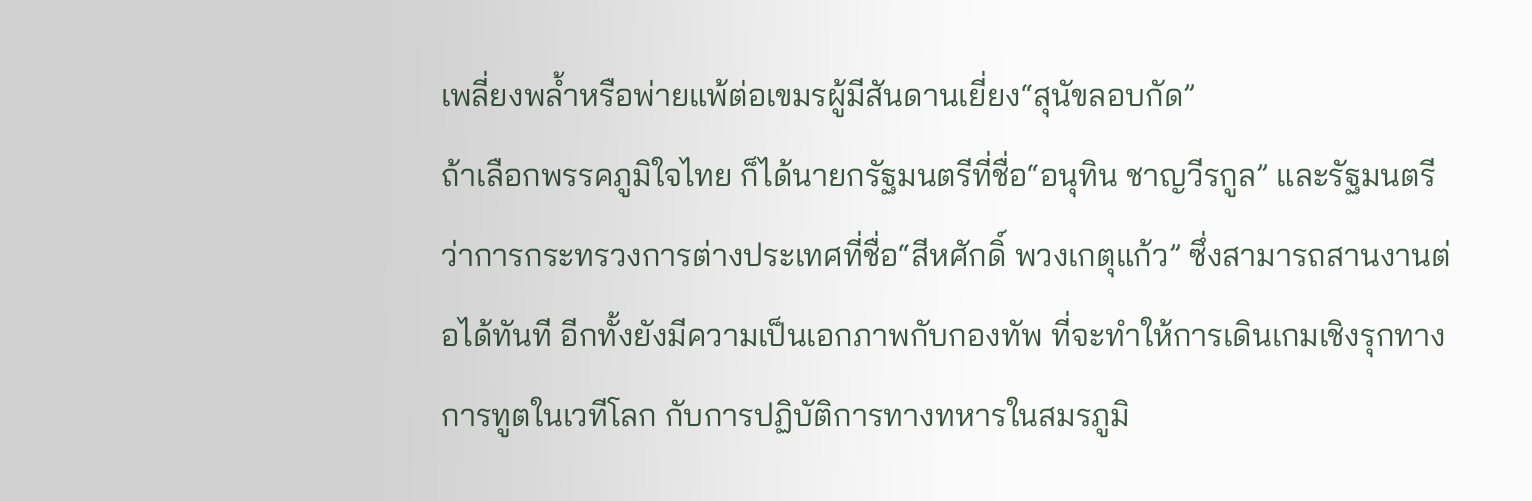เพลี่ยงพล้ำหรือพ่ายแพ้ต่อเขมรผู้มีสันดานเยี่ยง“สุนัขลอบกัด”
ถ้าเลือกพรรคภูมิใจไทย ก็ได้นายกรัฐมนตรีที่ชื่อ“อนุทิน ชาญวีรกูล” และรัฐมนตรีว่าการกระทรวงการต่างประเทศที่ชื่อ“สีหศักดิ์ พวงเกตุแก้ว” ซึ่งสามารถสานงานต่อได้ทันที อีกทั้งยังมีความเป็นเอกภาพกับกองทัพ ที่จะทำให้การเดินเกมเชิงรุกทางการทูตในเวทีโลก กับการปฏิบัติการทางทหารในสมรภูมิ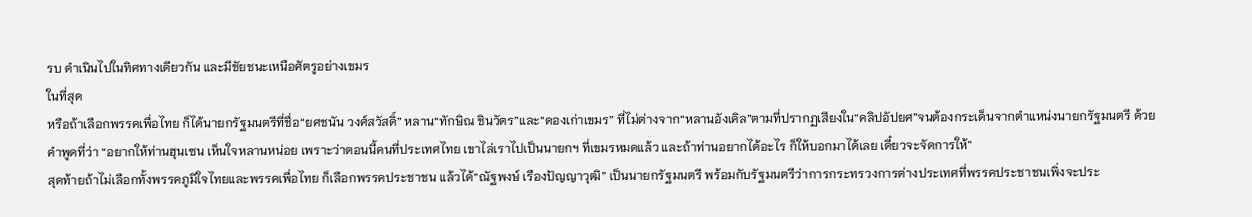รบ ดำเนินไปในทิศทางเดียวกัน และมีชัยชนะเหนือศัตรูอย่างเขมร
ในที่สุด
หรือถ้าเลือกพรรคเพื่อไทย ก็ได้นายกรัฐมนตรีที่ชื่อ“ยศชนัน วงศ์สวัสดิ์” หลาน“ทักษิณ ชินวัตร”และ“ดองเก่าเขมร” ที่ไม่ต่างจาก“หลานอังเคิล”ตามที่ปรากฏเสียงใน“คลิปอัปยศ”จนต้องกระเด็นจากตำแหน่งนายกรัฐมนตรี ด้วยคำพูดที่ว่า “อยากให้ท่านฮุนเซน เห็นใจหลานหน่อย เพราะว่าตอนนี้คนที่ประเทศไทย เขาไล่เราไปเป็นนายกฯ ที่เขมรหมดแล้ว และถ้าท่านอยากได้อะไร ก็ให้บอกมาได้เลย เดี๋ยวจะจัดการให้”
สุดท้ายถ้าไม่เลือกทั้งพรรคภูมิใจไทยและพรรคเพื่อไทย ก็เลือกพรรคประชาชน แล้วได้“ณัฐพงษ์ เรืองปัญญาวุฒิ” เป็นนายกรัฐมนตรี พร้อมกับรัฐมนตรีว่าการกระทรวงการต่างประเทศที่พรรคประชาชนเพิ่งจะประ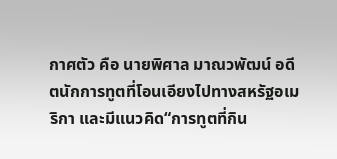กาศตัว คือ นายพิศาล มาณวพัฒน์ อดีตนักการทูตที่โอนเอียงไปทางสหรัฐอเมริกา และมีแนวคิด“การทูตที่กิน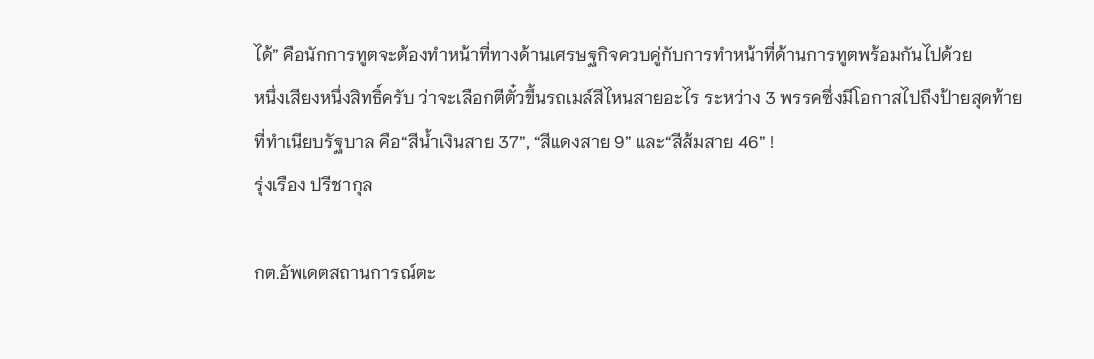ได้” คือนักการทูตจะต้องทำหน้าที่ทางด้านเศรษฐกิจควบคู่กับการทำหน้าที่ด้านการทูตพร้อมกันไปด้วย
หนึ่งเสียงหนึ่งสิทธิ์ครับ ว่าจะเลือกตีตั๋วขึ้นรถเมล์สีไหนสายอะไร ระหว่าง 3 พรรคซึ่งมีโอกาสไปถึงป้ายสุดท้ายที่ทำเนียบรัฐบาล คือ“สีน้ำเงินสาย 37”, “สีแดงสาย 9” และ“สีส้มสาย 46” !
รุ่งเรือง ปรีชากุล

กต.อัพเดตสถานการณ์ตะ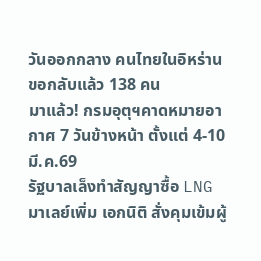วันออกกลาง คนไทยในอิหร่านขอกลับแล้ว 138 คน
มาแล้ว! กรมอุตุฯคาดหมายอากาศ 7 วันข้างหน้า ตั้งแต่ 4-10 มี.ค.69
รัฐบาลเล็งทำสัญญาซื้อ LNG มาเลย์เพิ่ม เอกนิติ สั่งคุมเข้มผู้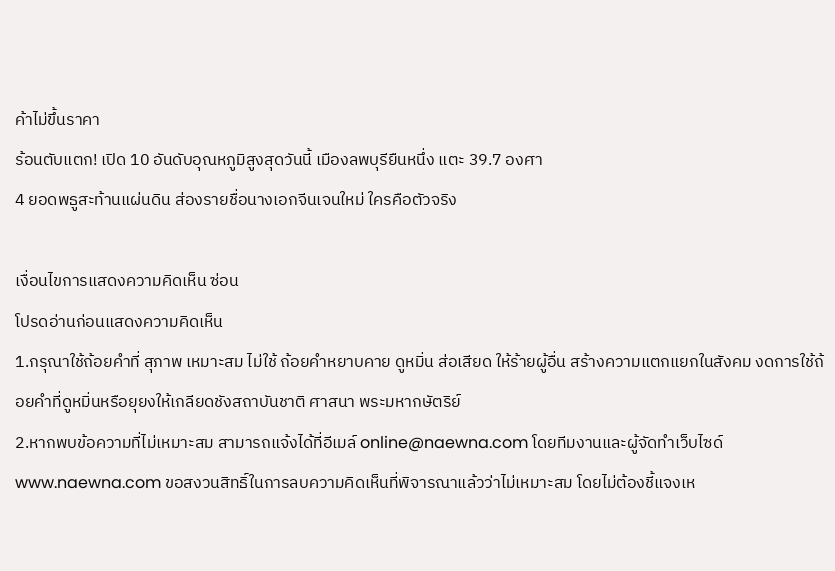ค้าไม่ขึ้นราคา
ร้อนตับแตก! เปิด 10 อันดับอุณหภูมิสูงสุดวันนี้ เมืองลพบุรียืนหนึ่ง แตะ 39.7 องศา
4 ยอดพธูสะท้านแผ่นดิน ส่องรายชื่อนางเอกจีนเจนใหม่ ใครคือตัวจริง

เงื่อนไขการแสดงความคิดเห็น ซ่อน
โปรดอ่านก่อนแสดงความคิดเห็น
1.กรุณาใช้ถ้อยคำที่ สุภาพ เหมาะสม ไม่ใช้ ถ้อยคำหยาบคาย ดูหมิ่น ส่อเสียด ให้ร้ายผู้อื่น สร้างความแตกแยกในสังคม งดการใช้ถ้อยคำที่ดูหมิ่นหรือยุยงให้เกลียดชังสถาบันชาติ ศาสนา พระมหากษัตริย์
2.หากพบข้อความที่ไม่เหมาะสม สามารถแจ้งได้ที่อีเมล์ online@naewna.com โดยทีมงานและผู้จัดทำเว็บไซด์ www.naewna.com ขอสงวนสิทธิ์ในการลบความคิดเห็นที่พิจารณาแล้วว่าไม่เหมาะสม โดยไม่ต้องชี้แจงเห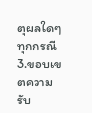ตุผลใดๆ ทุกกรณี
3.ขอบเขตความรับ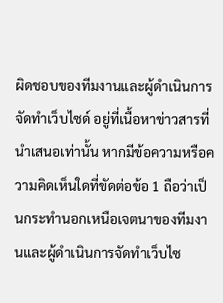ผิดชอบของทีมงานและผู้ดำเนินการจัดทำเว็บไซด์ อยู่ที่เนื้อหาข่าวสารที่นำเสนอเท่านั้น หากมีข้อความหรือความคิดเห็นใดที่ขัดต่อข้อ 1 ถือว่าเป็นกระทำนอกเหนือเจตนาของทีมงานและผู้ดำเนินการจัดทำเว็บไซ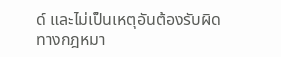ด์ และไม่เป็นเหตุอันต้องรับผิดทางกฎหมา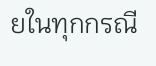ยในทุกกรณี